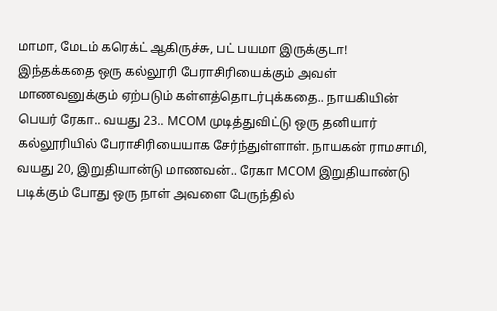மாமா, மேடம் கரெக்ட் ஆகிருச்சு, பட் பயமா இருக்குடா!
இந்தக்கதை ஒரு கல்லூரி பேராசிரியைக்கும் அவள் மாணவனுக்கும் ஏற்படும் கள்ளத்தொடர்புக்கதை.. நாயகியின் பெயர் ரேகா.. வயது 23.. MCOM முடித்துவிட்டு ஒரு தனியார் கல்லூரியில் பேராசிரியையாக சேர்ந்துள்ளாள். நாயகன் ராமசாமி, வயது 20, இறுதியான்டு மாணவன்.. ரேகா MCOM இறுதியாண்டு படிக்கும் போது ஒரு நாள் அவளை பேருந்தில்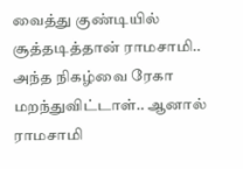வைத்து குண்டியில் சூத்தடித்தான் ராமசாமி.. அந்த நிகழ்வை ரேகா மறந்துவிட்டாள்.. ஆனால் ராமசாமி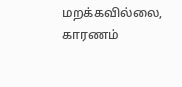மறக்கவில்லை, காரணம்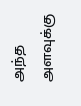அந்த அளவுக்கு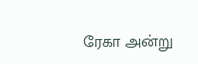ரேகா அன்று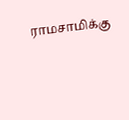ராமசாமிக்கு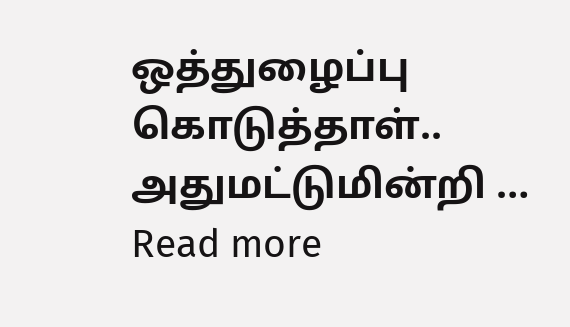ஒத்துழைப்பு கொடுத்தாள்.. அதுமட்டுமின்றி … Read more